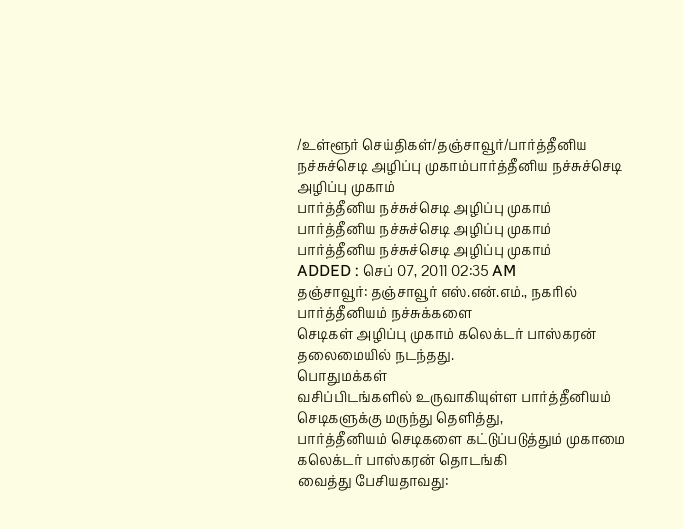/உள்ளூர் செய்திகள்/தஞ்சாவூர்/பார்த்தீனிய நச்சுச்செடி அழிப்பு முகாம்பார்த்தீனிய நச்சுச்செடி அழிப்பு முகாம்
பார்த்தீனிய நச்சுச்செடி அழிப்பு முகாம்
பார்த்தீனிய நச்சுச்செடி அழிப்பு முகாம்
பார்த்தீனிய நச்சுச்செடி அழிப்பு முகாம்
ADDED : செப் 07, 2011 02:35 AM
தஞ்சாவூர்: தஞ்சாவூர் எஸ்.என்.எம்., நகரில் பார்த்தீனியம் நச்சுக்களை
செடிகள் அழிப்பு முகாம் கலெக்டர் பாஸ்கரன் தலைமையில் நடந்தது.
பொதுமக்கள்
வசிப்பிடங்களில் உருவாகியுள்ள பார்த்தீனியம் செடிகளுக்கு மருந்து தெளித்து,
பார்த்தீனியம் செடிகளை கட்டுப்படுத்தும் முகாமை கலெக்டர் பாஸ்கரன் தொடங்கி
வைத்து பேசியதாவது: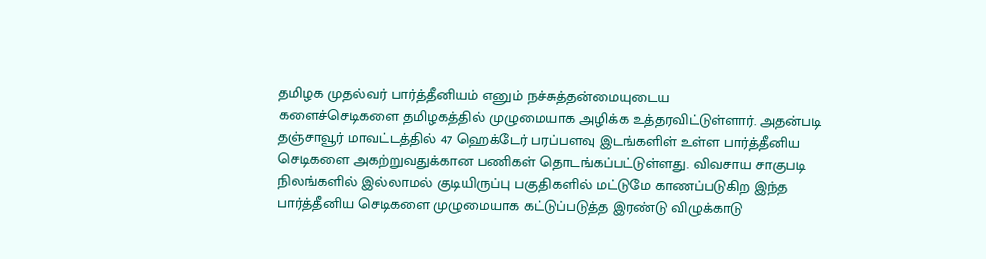தமிழக முதல்வர் பார்த்தீனியம் எனும் நச்சுத்தன்மையுடைய
களைச்செடிகளை தமிழகத்தில் முழுமையாக அழிக்க உத்தரவிட்டுள்ளார். அதன்படி
தஞ்சாவூர் மாவட்டத்தில் 47 ஹெக்டேர் பரப்பளவு இடங்களிள் உள்ள பார்த்தீனிய
செடிகளை அகற்றுவதுக்கான பணிகள் தொடங்கப்பட்டுள்ளது. விவசாய சாகுபடி
நிலங்களில் இல்லாமல் குடியிருப்பு பகுதிகளில் மட்டுமே காணப்படுகிற இந்த
பார்த்தீனிய செடிகளை முழுமையாக கட்டுப்படுத்த இரண்டு விழுக்காடு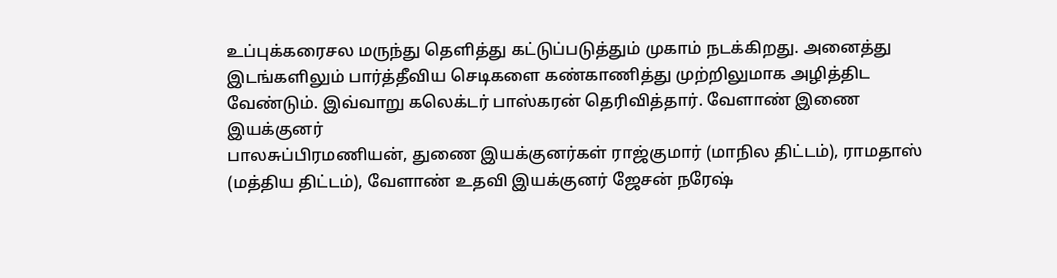உப்புக்கரைசல மருந்து தெளித்து கட்டுப்படுத்தும் முகாம் நடக்கிறது. அனைத்து
இடங்களிலும் பார்த்தீவிய செடிகளை கண்காணித்து முற்றிலுமாக அழித்திட
வேண்டும். இவ்வாறு கலெக்டர் பாஸ்கரன் தெரிவித்தார். வேளாண் இணை இயக்குனர்
பாலசுப்பிரமணியன், துணை இயக்குனர்கள் ராஜ்குமார் (மாநில திட்டம்), ராமதாஸ்
(மத்திய திட்டம்), வேளாண் உதவி இயக்குனர் ஜேசன் நரேஷ்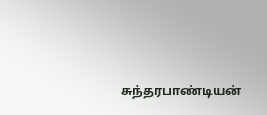சுந்தரபாண்டியன்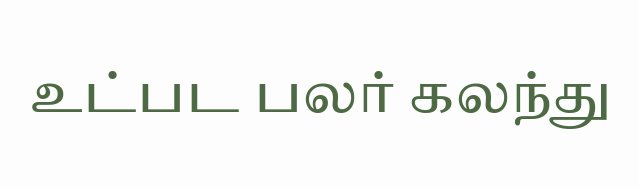உட்பட பலர் கலந்து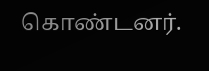கொண்டனர்.